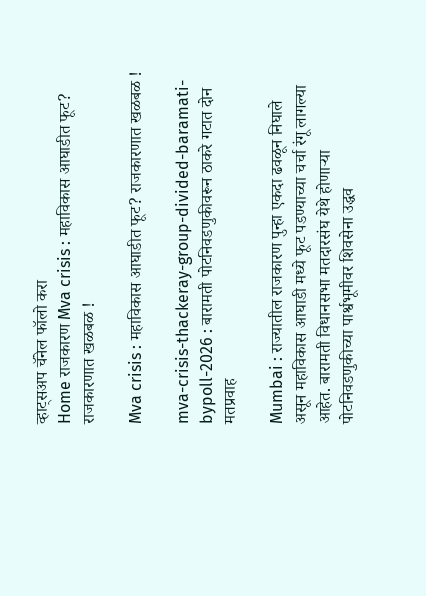व्हाट्सअप चॅनेल फॉलो करा
Home राजकारण Mva crisis : महाविकास आघाडीत फूट? राजकारणात खळबळ !

Mva crisis : महाविकास आघाडीत फूट? राजकारणात खळबळ !

mva-crisis-thackeray-group-divided-baramati-bypoll-2026 : बारामती पोटनिवडणुकीवरून ठाकरे गटात दोन मतप्रवाह

Mumbai : राज्यातील राजकारण पुन्हा एकदा ढवळून निघाले असून महाविकास आघाडी मध्ये फूट पडण्याच्या चर्चा रंगू लागल्या आहेत. बारामती विधानसभा मतदारसंघ येथे होणाऱ्या पोटनिवडणुकीच्या पार्श्वभूमीवर शिवसेना उद्धव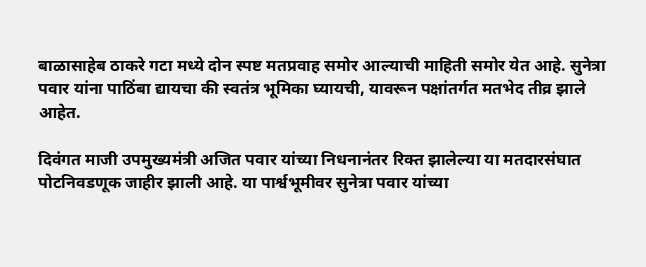बाळासाहेब ठाकरे गटा मध्ये दोन स्पष्ट मतप्रवाह समोर आल्याची माहिती समोर येत आहे. सुनेत्रा पवार यांना पाठिंबा द्यायचा की स्वतंत्र भूमिका घ्यायची, यावरून पक्षांतर्गत मतभेद तीव्र झाले आहेत.

दिवंगत माजी उपमुख्यमंत्री अजित पवार यांच्या निधनानंतर रिक्त झालेल्या या मतदारसंघात पोटनिवडणूक जाहीर झाली आहे. या पार्श्वभूमीवर सुनेत्रा पवार यांच्या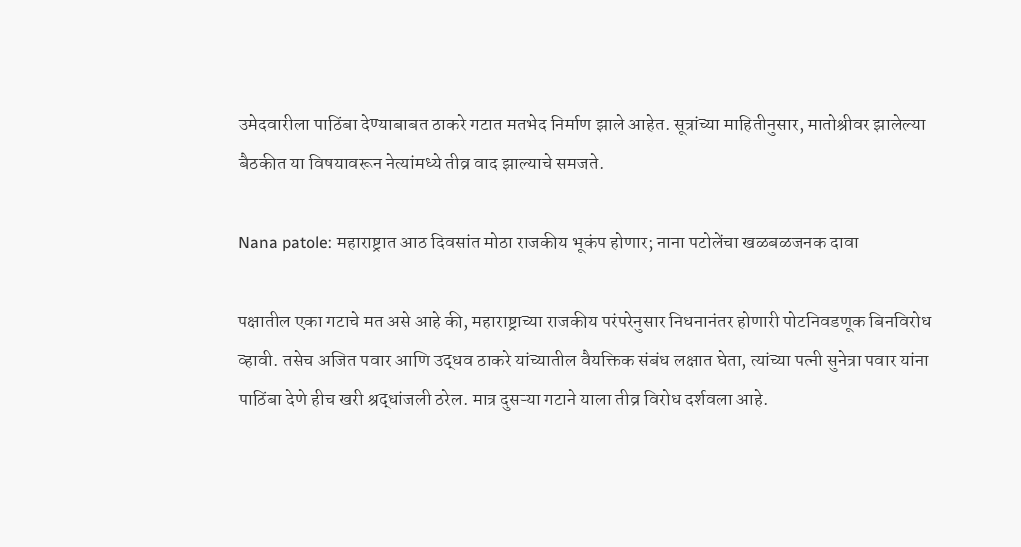उमेदवारीला पाठिंबा देण्याबाबत ठाकरे गटात मतभेद निर्माण झाले आहेत. सूत्रांच्या माहितीनुसार, मातोश्रीवर झालेल्या बैठकीत या विषयावरून नेत्यांमध्ये तीव्र वाद झाल्याचे समजते.

Nana patole: महाराष्ट्रात आठ दिवसांत मोठा राजकीय भूकंप होणार; नाना पटोलेंचा खळबळजनक दावा

पक्षातील एका गटाचे मत असे आहे की, महाराष्ट्राच्या राजकीय परंपरेनुसार निधनानंतर होणारी पोटनिवडणूक बिनविरोध व्हावी. तसेच अजित पवार आणि उद्धव ठाकरे यांच्यातील वैयक्तिक संबंध लक्षात घेता, त्यांच्या पत्नी सुनेत्रा पवार यांना पाठिंबा देणे हीच खरी श्रद्धांजली ठरेल. मात्र दुसऱ्या गटाने याला तीव्र विरोध दर्शवला आहे.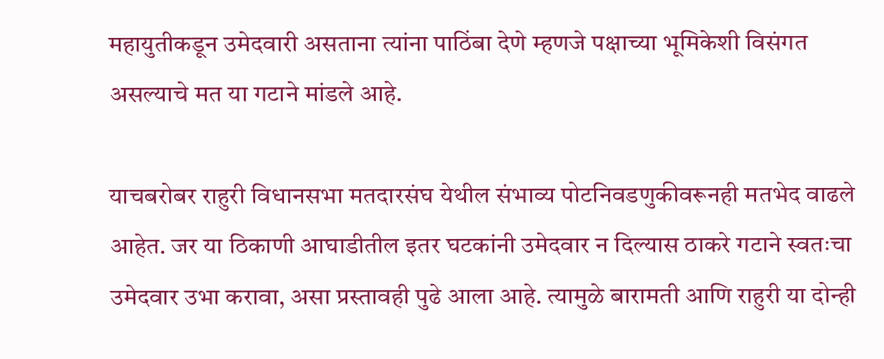महायुतीकडून उमेदवारी असताना त्यांना पाठिंबा देणे म्हणजे पक्षाच्या भूमिकेशी विसंगत असल्याचे मत या गटाने मांडले आहे.

याचबरोबर राहुरी विधानसभा मतदारसंघ येथील संभाव्य पोटनिवडणुकीवरूनही मतभेद वाढले आहेत. जर या ठिकाणी आघाडीतील इतर घटकांनी उमेदवार न दिल्यास ठाकरे गटाने स्वतःचा उमेदवार उभा करावा, असा प्रस्तावही पुढे आला आहे. त्यामुळे बारामती आणि राहुरी या दोन्ही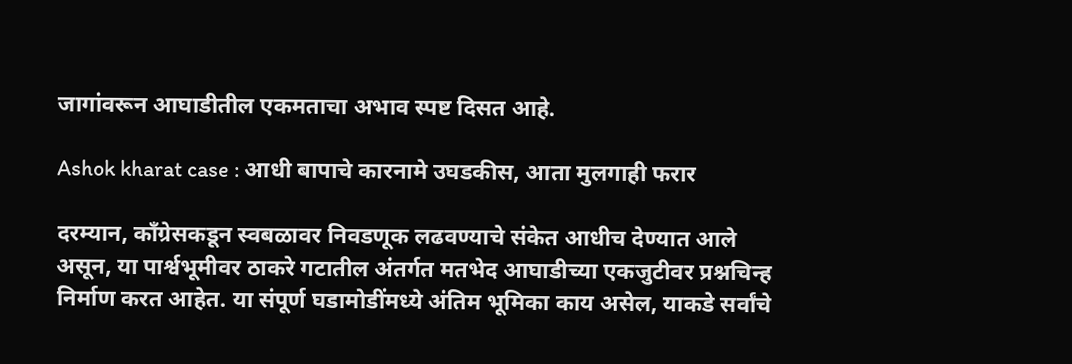जागांवरून आघाडीतील एकमताचा अभाव स्पष्ट दिसत आहे.

Ashok kharat case : आधी बापाचे कारनामे उघडकीस, आता मुलगाही फरार

दरम्यान, काँग्रेसकडून स्वबळावर निवडणूक लढवण्याचे संकेत आधीच देण्यात आले असून, या पार्श्वभूमीवर ठाकरे गटातील अंतर्गत मतभेद आघाडीच्या एकजुटीवर प्रश्नचिन्ह निर्माण करत आहेत. या संपूर्ण घडामोडींमध्ये अंतिम भूमिका काय असेल, याकडे सर्वांचे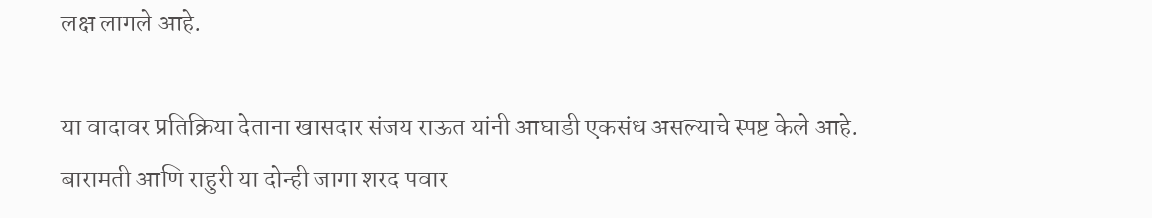लक्ष लागले आहे.

या वादावर प्रतिक्रिया देताना खासदार संजय राऊत यांनी आघाडी एकसंध असल्याचे स्पष्ट केले आहे. बारामती आणि राहुरी या दोन्ही जागा शरद पवार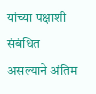यांच्या पक्षाशी संबंधित असल्याने अंतिम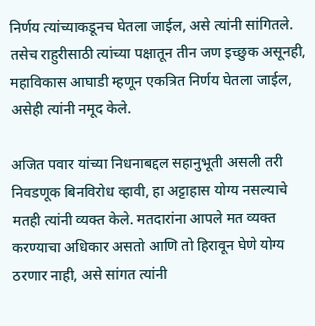निर्णय त्यांच्याकडूनच घेतला जाईल, असे त्यांनी सांगितले. तसेच राहुरीसाठी त्यांच्या पक्षातून तीन जण इच्छुक असूनही, महाविकास आघाडी म्हणून एकत्रित निर्णय घेतला जाईल, असेही त्यांनी नमूद केले.

अजित पवार यांच्या निधनाबद्दल सहानुभूती असली तरी निवडणूक बिनविरोध व्हावी, हा अट्टाहास योग्य नसल्याचे मतही त्यांनी व्यक्त केले. मतदारांना आपले मत व्यक्त करण्याचा अधिकार असतो आणि तो हिरावून घेणे योग्य ठरणार नाही, असे सांगत त्यांनी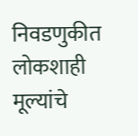निवडणुकीत लोकशाही मूल्यांचे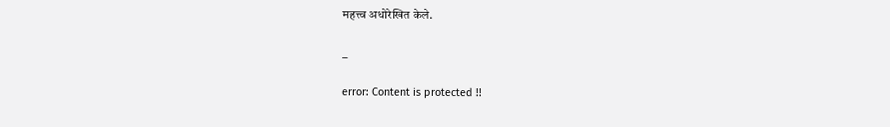महत्त्व अधोरेखित केले.

_

error: Content is protected !!